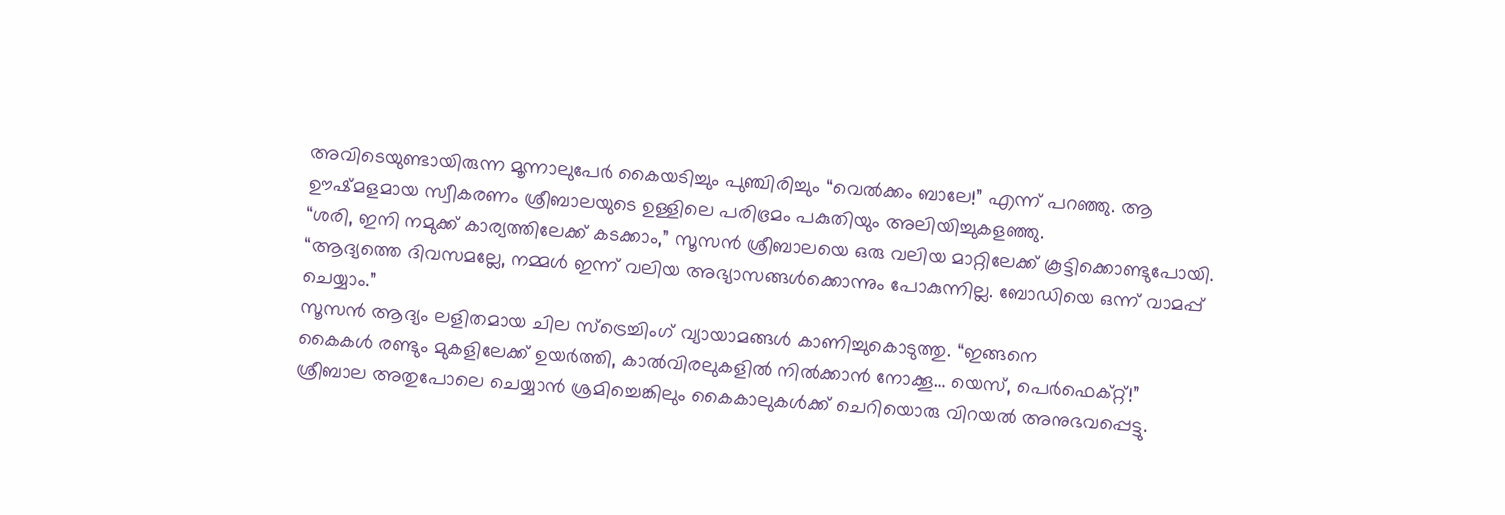അവിടെയുണ്ടായിരുന്ന മൂന്നാലുപേർ കൈയടിച്ചും പുഞ്ചിരിച്ചും “വെൽക്കം ബാലേ!” എന്ന് പറഞ്ഞു. ആ ഊഷ്മളമായ സ്വീകരണം ശ്രീബാലയുടെ ഉള്ളിലെ പരിഭ്രമം പകുതിയും അലിയിച്ചുകളഞ്ഞു.
“ശരി, ഇനി നമുക്ക് കാര്യത്തിലേക്ക് കടക്കാം,” സൂസൻ ശ്രീബാലയെ ഒരു വലിയ മാറ്റിലേക്ക് കൂട്ടിക്കൊണ്ടുപോയി. “ആദ്യത്തെ ദിവസമല്ലേ, നമ്മൾ ഇന്ന് വലിയ അഭ്യാസങ്ങൾക്കൊന്നും പോകുന്നില്ല. ബോഡിയെ ഒന്ന് വാമപ്പ് ചെയ്യാം.”
സൂസൻ ആദ്യം ലളിതമായ ചില സ്ട്രെച്ചിംഗ് വ്യായാമങ്ങൾ കാണിച്ചുകൊടുത്തു. “ഇങ്ങനെ
കൈകൾ രണ്ടും മുകളിലേക്ക് ഉയർത്തി, കാൽവിരലുകളിൽ നിൽക്കാൻ നോക്കൂ… യെസ്, പെർഫെക്റ്റ്!”
ശ്രീബാല അതുപോലെ ചെയ്യാൻ ശ്രമിച്ചെങ്കിലും കൈകാലുകൾക്ക് ചെറിയൊരു വിറയൽ അനുഭവപ്പെട്ടു.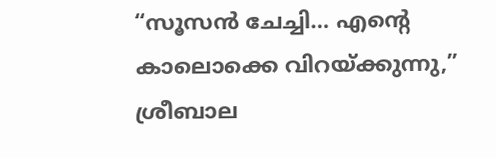“സൂസൻ ചേച്ചി… എന്റെ കാലൊക്കെ വിറയ്ക്കുന്നു,” ശ്രീബാല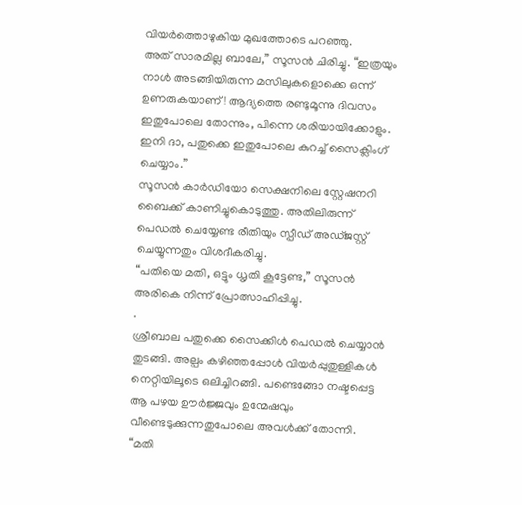വിയർത്തൊഴുകിയ മുഖത്തോടെ പറഞ്ഞു.
അത് സാരമില്ല ബാലേ,” സൂസൻ ചിരിച്ചു. “ഇത്രയും നാൾ അടങ്ങിയിരുന്ന മസിലുകളൊക്കെ ഒന്ന് ഉണരുകയാണ്! ആദ്യത്തെ രണ്ടുമൂന്നു ദിവസം ഇതുപോലെ തോന്നും, പിന്നെ ശരിയായിക്കോളും.
ഇനി ദാ, പതുക്കെ ഇതുപോലെ കുറച്ച് സൈക്ലിംഗ് ചെയ്യാം.”
സൂസൻ കാർഡിയോ സെക്ഷനിലെ സ്റ്റേഷനറി ബൈക്ക് കാണിച്ചുകൊടുത്തു. അതിലിരുന്ന് പെഡൽ ചെയ്യേണ്ട രീതിയും സ്പീഡ് അഡ്ജസ്റ്റ് ചെയ്യുന്നതും വിശദീകരിച്ചു.
“പതിയെ മതി, ഒട്ടും ധൃതി കൂട്ടേണ്ട,” സൂസൻ അരികെ നിന്ന് പ്രോത്സാഹിപ്പിച്ചു.
.
ശ്രീബാല പതുക്കെ സൈക്കിൾ പെഡൽ ചെയ്യാൻ തുടങ്ങി. അല്പം കഴിഞ്ഞപ്പോൾ വിയർപ്പുതുള്ളികൾ നെറ്റിയിലൂടെ ഒലിച്ചിറങ്ങി. പണ്ടെങ്ങോ നഷ്ടപ്പെട്ട ആ പഴയ ഊർജ്ജവും ഉന്മേഷവും വീണ്ടെടുക്കുന്നതുപോലെ അവൾക്ക് തോന്നി.
“മതി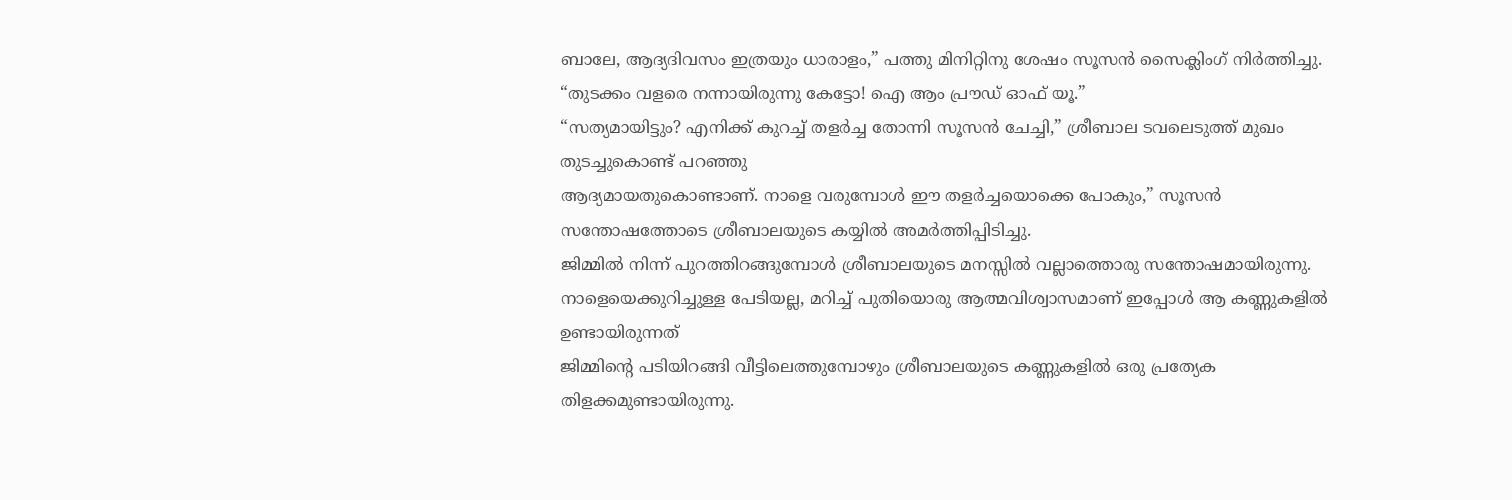ബാലേ, ആദ്യദിവസം ഇത്രയും ധാരാളം,” പത്തു മിനിറ്റിനു ശേഷം സൂസൻ സൈക്ലിംഗ് നിർത്തിച്ചു. “തുടക്കം വളരെ നന്നായിരുന്നു കേട്ടോ! ഐ ആം പ്രൗഡ് ഓഫ് യൂ.”
“സത്യമായിട്ടും? എനിക്ക് കുറച്ച് തളർച്ച തോന്നി സൂസൻ ചേച്ചി,” ശ്രീബാല ടവലെടുത്ത് മുഖം തുടച്ചുകൊണ്ട് പറഞ്ഞു
ആദ്യമായതുകൊണ്ടാണ്. നാളെ വരുമ്പോൾ ഈ തളർച്ചയൊക്കെ പോകും,” സൂസൻ സന്തോഷത്തോടെ ശ്രീബാലയുടെ കയ്യിൽ അമർത്തിപ്പിടിച്ചു.
ജിമ്മിൽ നിന്ന് പുറത്തിറങ്ങുമ്പോൾ ശ്രീബാലയുടെ മനസ്സിൽ വല്ലാത്തൊരു സന്തോഷമായിരുന്നു. നാളെയെക്കുറിച്ചുള്ള പേടിയല്ല, മറിച്ച് പുതിയൊരു ആത്മവിശ്വാസമാണ് ഇപ്പോൾ ആ കണ്ണുകളിൽ ഉണ്ടായിരുന്നത്
ജിമ്മിന്റെ പടിയിറങ്ങി വീട്ടിലെത്തുമ്പോഴും ശ്രീബാലയുടെ കണ്ണുകളിൽ ഒരു പ്രത്യേക തിളക്കമുണ്ടായിരുന്നു.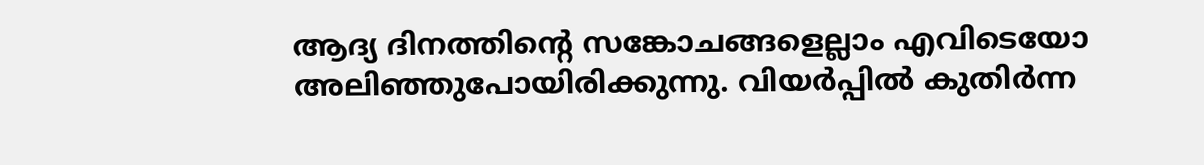ആദ്യ ദിനത്തിന്റെ സങ്കോചങ്ങളെല്ലാം എവിടെയോ അലിഞ്ഞുപോയിരിക്കുന്നു. വിയർപ്പിൽ കുതിർന്ന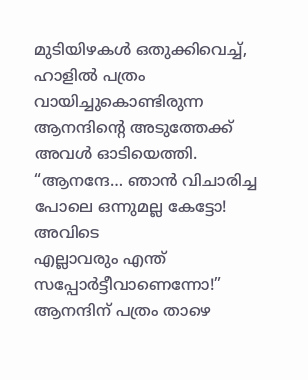മുടിയിഴകൾ ഒതുക്കിവെച്ച്, ഹാളിൽ പത്രം വായിച്ചുകൊണ്ടിരുന്ന ആനന്ദിന്റെ അടുത്തേക്ക് അവൾ ഓടിയെത്തി.
“ആനന്ദേ… ഞാൻ വിചാരിച്ച പോലെ ഒന്നുമല്ല കേട്ടോ! അവിടെ
എല്ലാവരും എന്ത് സപ്പോർട്ടീവാണെന്നോ!” ആനന്ദിന് പത്രം താഴെ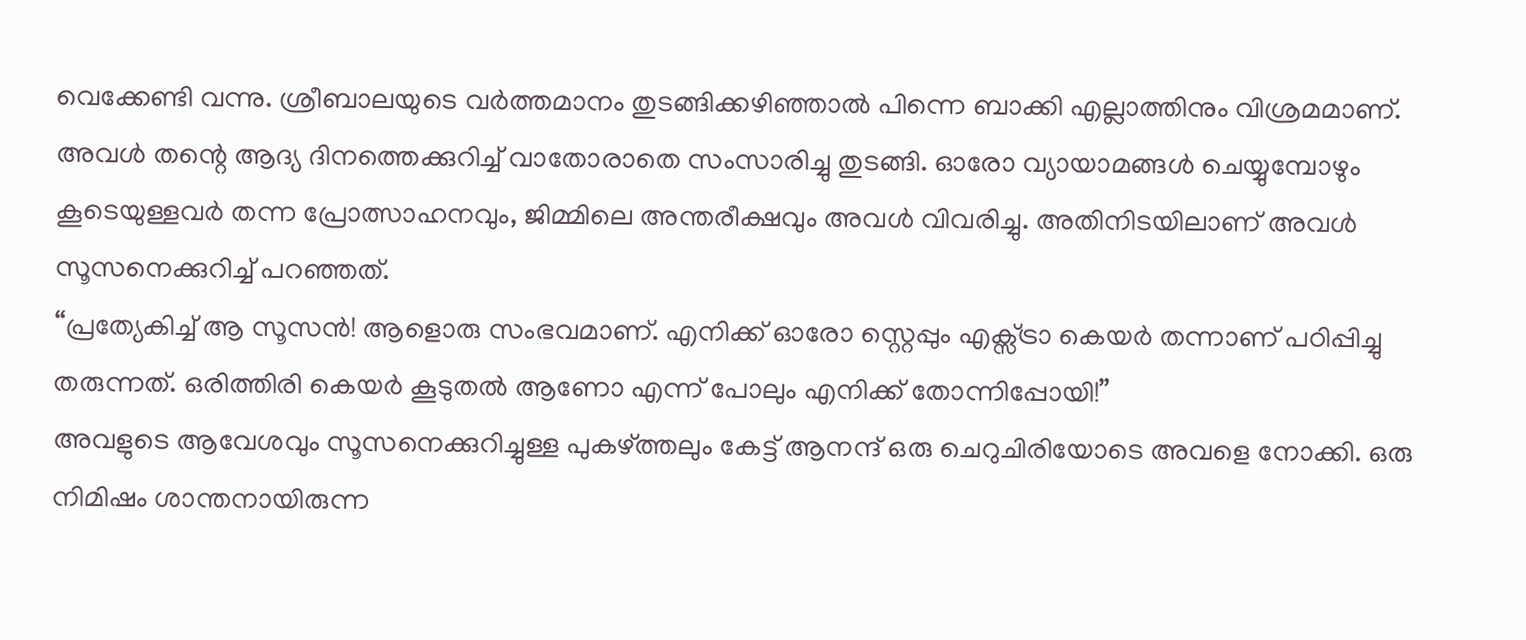വെക്കേണ്ടി വന്നു. ശ്രീബാലയുടെ വർത്തമാനം തുടങ്ങിക്കഴിഞ്ഞാൽ പിന്നെ ബാക്കി എല്ലാത്തിനും വിശ്രമമാണ്.
അവൾ തന്റെ ആദ്യ ദിനത്തെക്കുറിച്ച് വാതോരാതെ സംസാരിച്ചു തുടങ്ങി. ഓരോ വ്യായാമങ്ങൾ ചെയ്യുമ്പോഴും കൂടെയുള്ളവർ തന്ന പ്രോത്സാഹനവും, ജിമ്മിലെ അന്തരീക്ഷവും അവൾ വിവരിച്ചു. അതിനിടയിലാണ് അവൾ സൂസനെക്കുറിച്ച് പറഞ്ഞത്.
“പ്രത്യേകിച്ച് ആ സൂസൻ! ആളൊരു സംഭവമാണ്. എനിക്ക് ഓരോ സ്റ്റെപ്പും എക്സ്ട്രാ കെയർ തന്നാണ് പഠിപ്പിച്ചു തരുന്നത്. ഒരിത്തിരി കെയർ കൂടുതൽ ആണോ എന്ന് പോലും എനിക്ക് തോന്നിപ്പോയി!”
അവളുടെ ആവേശവും സൂസനെക്കുറിച്ചുള്ള പുകഴ്ത്തലും കേട്ട് ആനന്ദ് ഒരു ചെറുചിരിയോടെ അവളെ നോക്കി. ഒരു നിമിഷം ശാന്തനായിരുന്ന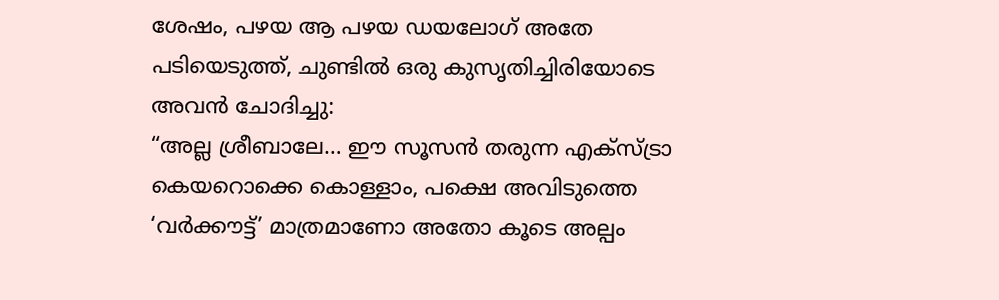ശേഷം, പഴയ ആ പഴയ ഡയലോഗ് അതേ പടിയെടുത്ത്, ചുണ്ടിൽ ഒരു കുസൃതിച്ചിരിയോടെ അവൻ ചോദിച്ചു:
“അല്ല ശ്രീബാലേ… ഈ സൂസൻ തരുന്ന എക്സ്ട്രാ കെയറൊക്കെ കൊള്ളാം, പക്ഷെ അവിടുത്തെ ‘വർക്കൗട്ട്’ മാത്രമാണോ അതോ കൂടെ അല്പം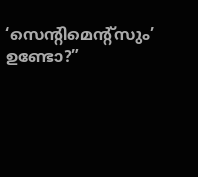‘സെന്റിമെന്റ്സും’ ഉണ്ടോ?”